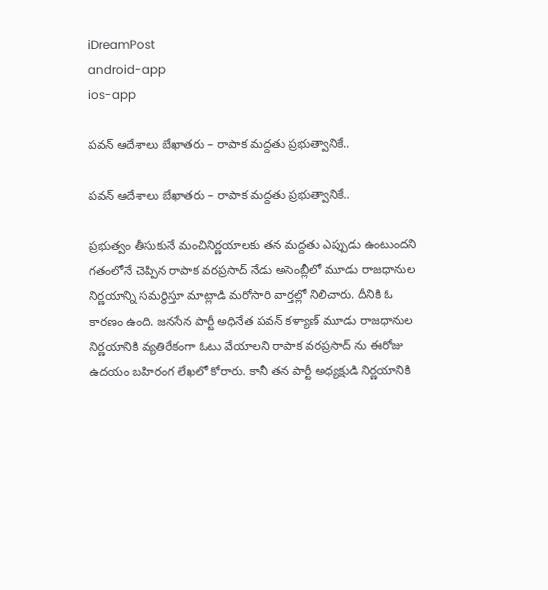iDreamPost
android-app
ios-app

పవన్ ఆదేశాలు బేఖాతరు – రాపాక మద్దతు ప్రభుత్వానికే..

పవన్ ఆదేశాలు బేఖాతరు – రాపాక మద్దతు ప్రభుత్వానికే..

ప్రభుత్వం తీసుకునే మంచినిర్ణయాలకు తన మద్దతు ఎప్పుడు ఉంటుందని గతంలోనే చెప్పిన రాపాక వరప్రసాద్ నేడు అసెంబ్లీలో మూడు రాజధానుల నిర్ణయాన్ని సమర్ధిస్తూ మాట్లాడి మరోసారి వార్తల్లో నిలిచారు. దీనికి ఓ కారణం ఉంది. జనసేన పార్టీ అధినేత పవన్ కళ్యాణ్ మూడు రాజధానుల నిర్ణయానికి వ్యతిరేకంగా ఓటు వేయాలని రాపాక వరప్రసాద్ ను ఈరోజు ఉదయం బహిరంగ లేఖలో కోరారు. కానీ తన పార్టీ అధ్యక్షుడి నిర్ణయానికి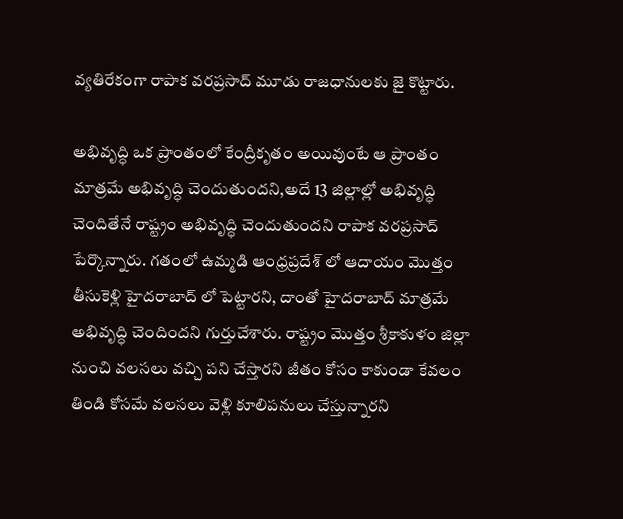వ్యతిరేకంగా రాపాక వరప్రసాద్ మూడు రాజధానులకు జై కొట్టారు.

అభివృద్ధి ఒక ప్రాంతంలో కేంద్రీకృతం అయివుంటే ఆ ప్రాంతం మాత్రమే అభివృద్ధి చెందుతుందని,అదే 13 జిల్లాల్లో అభివృద్ధి చెందితేనే రాష్ట్రం అభివృద్ధి చెందుతుందని రాపాక వరప్రసాద్ పేర్కొన్నారు. గతంలో ఉమ్మడి ఆంధ్రప్రదేశ్ లో ఆదాయం మొత్తం తీసుకెళ్లి హైదరాబాద్ లో పెట్టారని, దాంతో హైదరాబాద్ మాత్రమే అభివృద్ధి చెందిందని గుర్తుచేశారు. రాష్ట్రం మొత్తం శ్రీకాకుళం జిల్లా నుంచి వలసలు వచ్చి పని చేస్తారని జీతం కోసం కాకుండా కేవలం తిండి కోసమే వలసలు వెళ్లి కూలిపనులు చేస్తున్నారని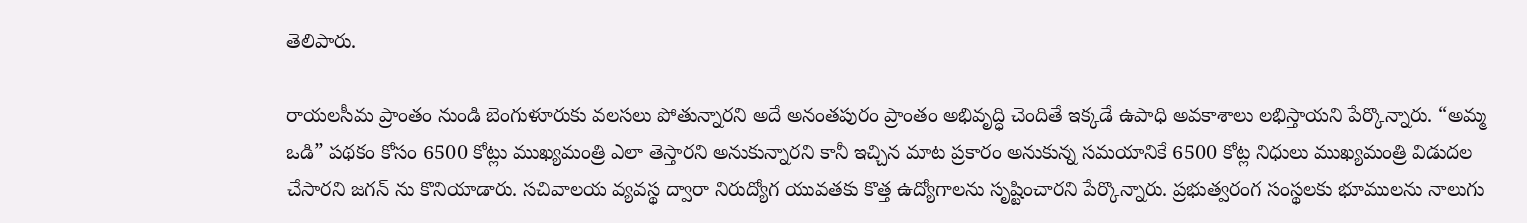తెలిపారు.

రాయలసీమ ప్రాంతం నుండి బెంగుళూరుకు వలసలు పోతున్నారని అదే అనంతపురం ప్రాంతం అభివృద్ధి చెందితే ఇక్కడే ఉపాధి అవకాశాలు లభిస్తాయని పేర్కొన్నారు. “అమ్మ ఒడి” పథకం కోసం 6500 కోట్లు ముఖ్యమంత్రి ఎలా తెస్తారని అనుకున్నారని కానీ ఇచ్చిన మాట ప్రకారం అనుకున్న సమయానికే 6500 కోట్ల నిధులు ముఖ్యమంత్రి విడుదల చేసారని జగన్ ను కొనియాడారు. సచివాలయ వ్యవస్థ ద్వారా నిరుద్యోగ యువతకు కొత్త ఉద్యోగాలను సృష్టించారని పేర్కొన్నారు. ప్రభుత్వరంగ సంస్థలకు భూములను నాలుగు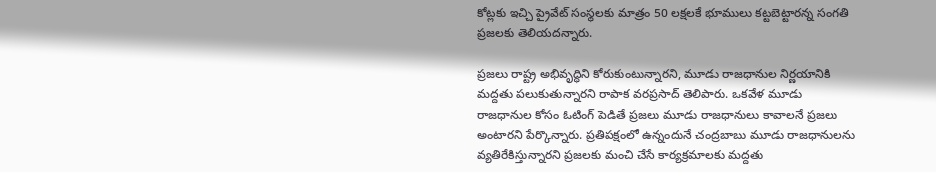కోట్లకు ఇచ్చి ప్రైవేట్ సంస్థలకు మాత్రం 50 లక్షలకే భూములు కట్టబెట్టారన్న సంగతి ప్రజలకు తెలియదన్నారు.

ప్రజలు రాష్ట్ర అభివృద్ధిని కోరుకుంటున్నారని, మూడు రాజధానుల నిర్ణయానికి మద్దతు పలుకుతున్నారని రాపాక వరప్రసాద్ తెలిపారు. ఒకవేళ మూడు రాజధానుల కోసం ఓటింగ్ పెడితే ప్రజలు మూడు రాజధానులు కావాలనే ప్రజలు అంటారని పేర్కొన్నారు. ప్రతిపక్షంలో ఉన్నందునే చంద్రబాబు మూడు రాజధానులను వ్యతిరేకిస్తున్నారని ప్రజలకు మంచి చేసే కార్యక్రమాలకు మద్దతు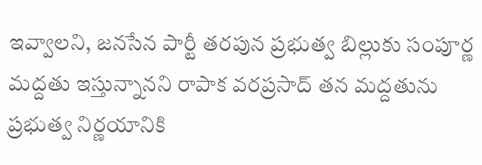ఇవ్వాలని, జనసేన పార్టీ తరపున ప్రభుత్వ బిల్లుకు సంపూర్ణ మద్దతు ఇస్తున్నానని రాపాక వరప్రసాద్ తన మద్దతును ప్రభుత్వ నిర్ణయానికి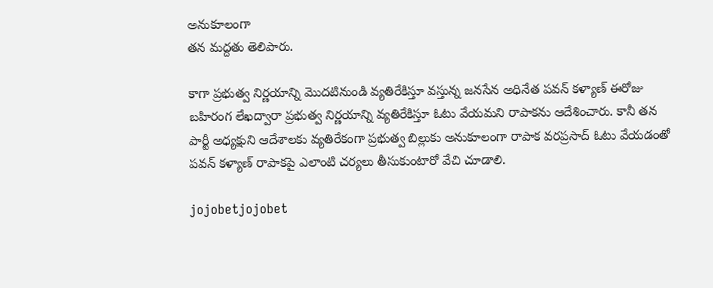అనుకూలంగా
తన మద్దతు తెలిపారు.

కాగా ప్రభుత్వ నిర్ణయాన్ని మొదటినుండి వ్యతిరేకిస్తూ వస్తున్న జనసేన అధినేత పవన్ కళ్యాణ్ ఈరోజు బహిరంగ లేఖద్వారా ప్రభుత్వ నిర్ణయాన్ని వ్యతిరేకిస్తూ ఓటు వేయమని రాపాకను ఆదేశించారు. కానీ తన పార్టీ అధ్యక్షుని ఆదేశాలకు వ్యతిరేకంగా ప్రభుత్వ బిల్లుకు అనుకూలంగా రాపాక వరప్రసాద్ ఓటు వేయడంతో పవన్ కళ్యాణ్ రాపాకపై ఎలాంటి చర్యలు తీసుకుంటారో వేచి చూడాలి.

jojobetjojobet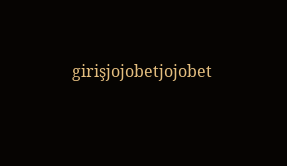girişjojobetjojobet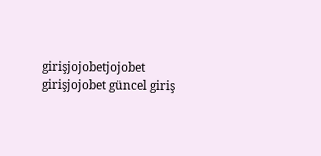girişjojobetjojobet girişjojobet güncel giriş